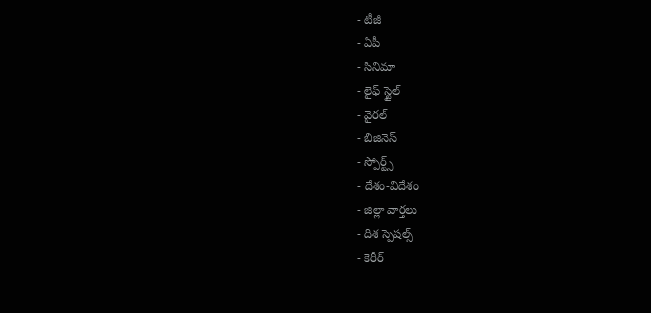- టీజీ
- ఏపీ
- సినిమా
- లైఫ్ స్టైల్
- వైరల్
- బిజినెస్
- స్పోర్ట్స్
- దేశం-విదేశం
- జిల్లా వార్తలు
- దిశ స్పెషల్స్
- కెరీర్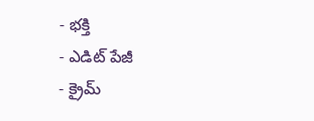- భక్తి
- ఎడిట్ పేజీ
- క్రైమ్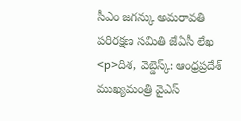సీఎం జగన్కు అమరావతి పరిరక్షణ సమితి జేఏసీ లేఖ
<p>దిశ, వెబ్డెస్క్: ఆంధ్రప్రదేశ్ ముఖ్యమంత్రి వైఎస్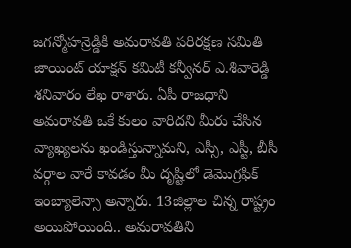జగన్మోహన్రెడ్డికి అమరావతి పరిరక్షణ సమితి జాయింట్ యాక్షన్ కమిటీ కన్వీనర్ ఎ.శివారెడ్డి శనివారం లేఖ రాశారు. ఏపీ రాజధాని అమరావతి ఒకే కులం వారిదని మీరు చేసిన వ్యాఖ్యలను ఖండిస్తున్నామని, ఎస్సీ, ఎస్టీ, బీసీ వర్గాల వారే కావడం మీ దృష్టిలో డెమొగ్రఫిక్ ఇంబ్యాలెన్సా అన్నారు. 13జిల్లాల చిన్న రాష్ట్రం అయిపోయింది.. అమరావతిని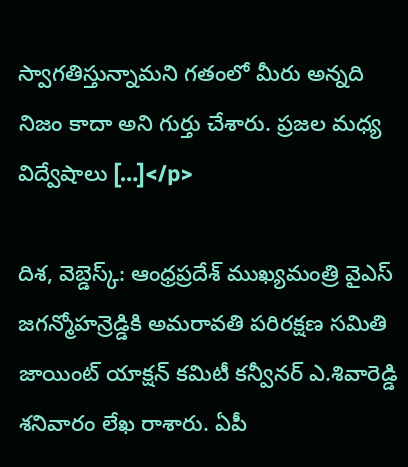స్వాగతిస్తున్నామని గతంలో మీరు అన్నది నిజం కాదా అని గుర్తు చేశారు. ప్రజల మధ్య విద్వేషాలు […]</p>

దిశ, వెబ్డెస్క్: ఆంధ్రప్రదేశ్ ముఖ్యమంత్రి వైఎస్ జగన్మోహన్రెడ్డికి అమరావతి పరిరక్షణ సమితి జాయింట్ యాక్షన్ కమిటీ కన్వీనర్ ఎ.శివారెడ్డి శనివారం లేఖ రాశారు. ఏపీ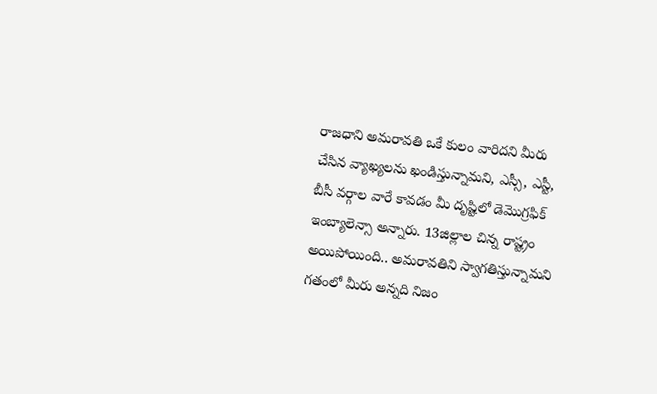రాజధాని అమరావతి ఒకే కులం వారిదని మీరు చేసిన వ్యాఖ్యలను ఖండిస్తున్నామని, ఎస్సీ, ఎస్టీ, బీసీ వర్గాల వారే కావడం మీ దృష్టిలో డెమొగ్రఫిక్ ఇంబ్యాలెన్సా అన్నారు. 13జిల్లాల చిన్న రాష్ట్రం అయిపోయింది.. అమరావతిని స్వాగతిస్తున్నామని గతంలో మీరు అన్నది నిజం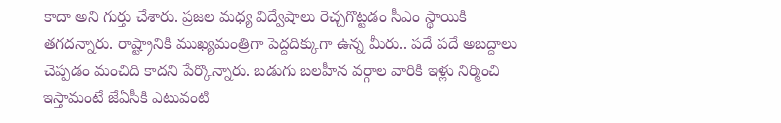కాదా అని గుర్తు చేశారు. ప్రజల మధ్య విద్వేషాలు రెచ్చగొట్టడం సీఎం స్థాయికి తగదన్నారు. రాష్ట్రానికి ముఖ్యమంత్రిగా పెద్దదిక్కుగా ఉన్న మీరు.. పదే పదే అబద్దాలు చెప్పడం మంచిది కాదని పేర్కొన్నారు. బడుగు బలహీన వర్గాల వారికి ఇళ్లు నిర్మించి ఇస్తామంటే జేఏసీకి ఎటువంటి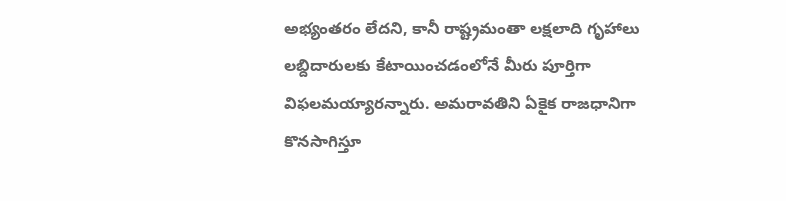అభ్యంతరం లేదని, కానీ రాష్ట్రమంతా లక్షలాది గృహాలు లబ్దిదారులకు కేటాయించడంలోనే మీరు పూర్తిగా విఫలమయ్యారన్నారు. అమరావతిని ఏకైక రాజధానిగా కొనసాగిస్తూ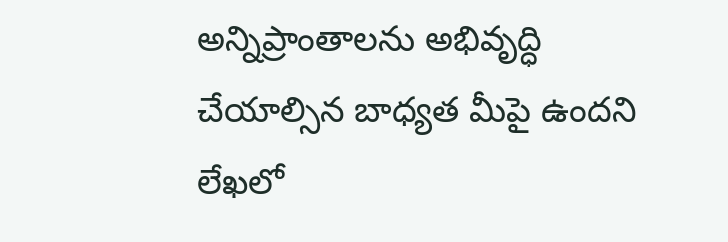అన్నిప్రాంతాలను అభివృద్ధి చేయాల్సిన బాధ్యత మీపై ఉందని లేఖలో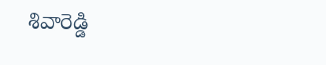శివారెడ్డి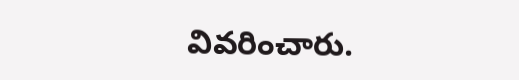వివరించారు.